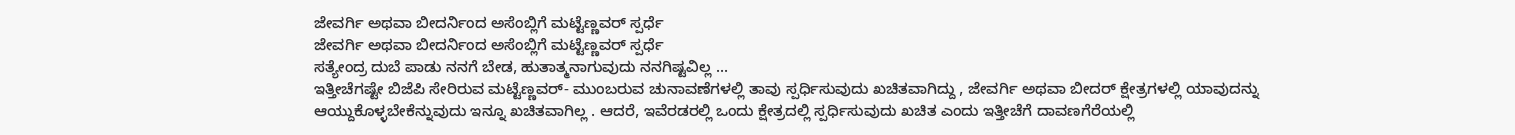ಜೇವರ್ಗಿ ಅಥವಾ ಬೀದರ್ನಿಂದ ಅಸೆಂಬ್ಲಿಗೆ ಮಟ್ಟೆಣ್ಣವರ್ ಸ್ಪರ್ಧೆ
ಜೇವರ್ಗಿ ಅಥವಾ ಬೀದರ್ನಿಂದ ಅಸೆಂಬ್ಲಿಗೆ ಮಟ್ಟೆಣ್ಣವರ್ ಸ್ಪರ್ಧೆ
ಸತ್ಯೇಂದ್ರ ದುಬೆ ಪಾಡು ನನಗೆ ಬೇಡ, ಹುತಾತ್ಮನಾಗುವುದು ನನಗಿಷ್ಟವಿಲ್ಲ ...
ಇತ್ತೀಚೆಗಷ್ಟೇ ಬಿಜೆಪಿ ಸೇರಿರುವ ಮಟ್ಟೆಣ್ಣವರ್- ಮುಂಬರುವ ಚುನಾವಣೆಗಳಲ್ಲಿ ತಾವು ಸ್ಪರ್ಧಿಸುವುದು ಖಚಿತವಾಗಿದ್ದು , ಜೇವರ್ಗಿ ಅಥವಾ ಬೀದರ್ ಕ್ಷೇತ್ರಗಳಲ್ಲಿ ಯಾವುದನ್ನು ಆಯ್ದುಕೊಳ್ಳಬೇಕೆನ್ನುವುದು ಇನ್ನೂ ಖಚಿತವಾಗಿಲ್ಲ . ಆದರೆ, ಇವೆರಡರಲ್ಲಿ ಒಂದು ಕ್ಷೇತ್ರದಲ್ಲಿ ಸ್ಪರ್ಧಿಸುವುದು ಖಚಿತ ಎಂದು ಇತ್ತೀಚೆಗೆ ದಾವಣಗೆರೆಯಲ್ಲಿ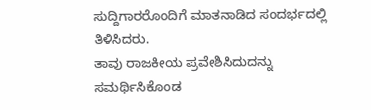ಸುದ್ದಿಗಾರರೊಂದಿಗೆ ಮಾತನಾಡಿದ ಸಂದರ್ಭದಲ್ಲಿ ತಿಳಿಸಿದರು.
ತಾವು ರಾಜಕೀಯ ಪ್ರವೇಶಿಸಿದುದನ್ನು ಸಮರ್ಥಿಸಿಕೊಂಡ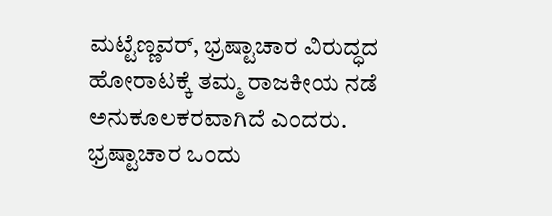ಮಟ್ಟೆಣ್ಣವರ್, ಭ್ರಷ್ಟಾಚಾರ ವಿರುದ್ಧದ ಹೋರಾಟಕ್ಕೆ ತಮ್ಮ ರಾಜಕೀಯ ನಡೆ ಅನುಕೂಲಕರವಾಗಿದೆ ಎಂದರು. ಭ್ರಷ್ಟಾಚಾರ ಒಂದು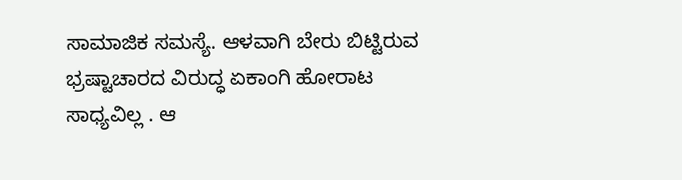ಸಾಮಾಜಿಕ ಸಮಸ್ಯೆ. ಆಳವಾಗಿ ಬೇರು ಬಿಟ್ಟಿರುವ ಭ್ರಷ್ಟಾಚಾರದ ವಿರುದ್ಧ ಏಕಾಂಗಿ ಹೋರಾಟ ಸಾಧ್ಯವಿಲ್ಲ . ಆ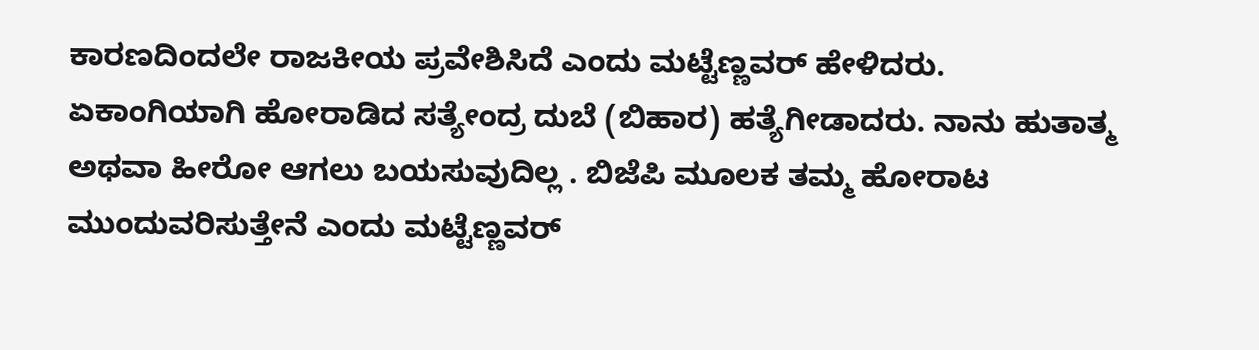ಕಾರಣದಿಂದಲೇ ರಾಜಕೀಯ ಪ್ರವೇಶಿಸಿದೆ ಎಂದು ಮಟ್ಟೆಣ್ಣವರ್ ಹೇಳಿದರು.
ಏಕಾಂಗಿಯಾಗಿ ಹೋರಾಡಿದ ಸತ್ಯೇಂದ್ರ ದುಬೆ (ಬಿಹಾರ) ಹತ್ಯೆಗೀಡಾದರು. ನಾನು ಹುತಾತ್ಮ ಅಥವಾ ಹೀರೋ ಆಗಲು ಬಯಸುವುದಿಲ್ಲ . ಬಿಜೆಪಿ ಮೂಲಕ ತಮ್ಮ ಹೋರಾಟ ಮುಂದುವರಿಸುತ್ತೇನೆ ಎಂದು ಮಟ್ಟೆಣ್ಣವರ್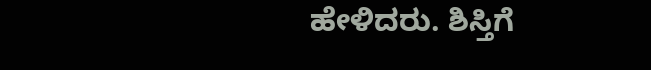ಹೇಳಿದರು. ಶಿಸ್ತಿಗೆ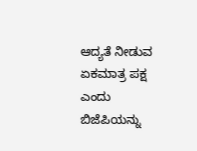ಆದ್ಯತೆ ನೀಡುವ ಏಕಮಾತ್ರ ಪಕ್ಷ ಎಂದು ಬಿಜೆಪಿಯನ್ನು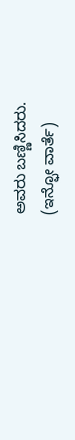ಅವರು ಬಣ್ಣಿಸಿದರು.
(ಇನ್ಫೋ ವಾರ್ತೆ)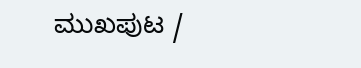ಮುಖಪುಟ /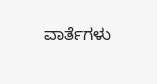ವಾರ್ತೆಗಳು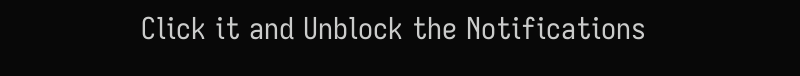Click it and Unblock the Notifications